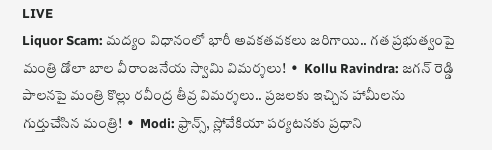LIVE
Liquor Scam: మద్యం విధానంలో భారీ అవకతవకలు జరిగాయి.. గత ప్రభుత్వంపై మంత్రి డోలా బాల వీరాంజనేయ స్వామి విమర్శలు!  •  Kollu Ravindra: జగన్ రెడ్డి పాలనపై మంత్రి కొల్లు రవీంద్ర తీవ్ర విమర్శలు.. ప్రజలకు ఇచ్చిన హామీలను గుర్తుచేసిన మంత్రి!  •  Modi: ఫ్రాన్స్, స్లోవేకియా పర్యటనకు ప్రధాని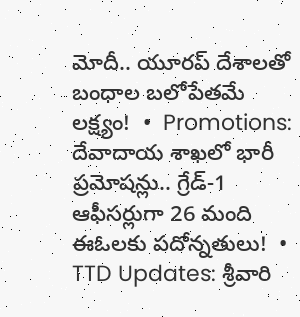మోదీ.. యూరప్ దేశాలతో బంధాల బలోపేతమే లక్ష్యం!  •  Promotions: దేవాదాయ శాఖలో భారీ ప్రమోషన్లు.. గ్రేడ్-1 ఆఫీసర్లుగా 26 మంది ఈఓలకు పదోన్నతులు!  •  TTD Updates: శ్రీవారి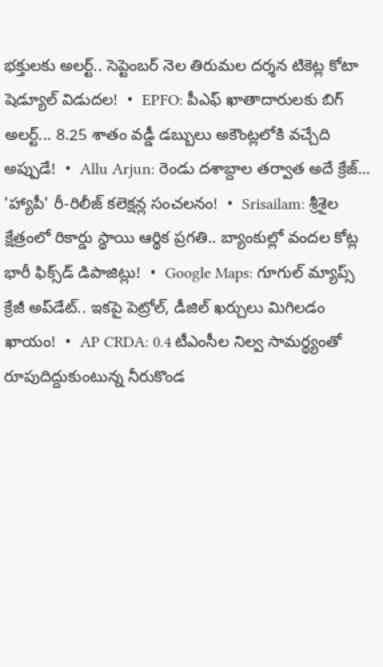భక్తులకు అలర్ట్.. సెప్టెంబర్ నెల తిరుమల దర్శన టికెట్ల కోటా షెడ్యూల్ విడుదల!  •  EPFO: పీఎఫ్ ఖాతాదారులకు బిగ్ అలర్ట్... 8.25 శాతం వడ్డీ డబ్బులు అకౌంట్లలోకి వచ్చేది అప్పుడే!  •  Allu Arjun: రెండు దశాబ్దాల తర్వాత అదే క్రేజ్... 'హ్యాపీ' రీ-రిలీజ్ కలెక్షన్ల సంచలనం!  •  Srisailam: శ్రీశైల క్షేత్రంలో రికార్డు స్థాయి ఆర్థిక ప్రగతి.. బ్యాంకుల్లో వందల కోట్ల భారీ ఫిక్స్‌డ్ డిపాజిట్లు!  •  Google Maps: గూగుల్ మ్యాప్స్ క్రేజీ అప్‌డేట్.. ఇకపై పెట్రోల్, డీజిల్ ఖర్చులు మిగిలడం ఖాయం!  •  AP CRDA: 0.4 టీఎంసీల నిల్వ సామర్థ్యంతో రూపుదిద్దుకుంటున్న నీరుకొండ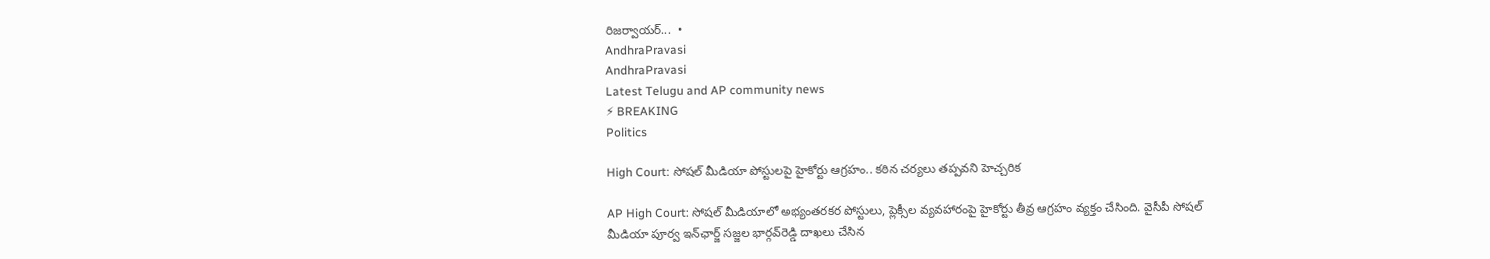రిజర్వాయర్...  •
AndhraPravasi
AndhraPravasi
Latest Telugu and AP community news
⚡ BREAKING
Politics

High Court: సోషల్ మీడియా పోస్టులపై హైకోర్టు ఆగ్రహం.. కఠిన చర్యలు తప్పవని హెచ్చరిక

AP High Court: సోషల్ మీడియాలో అభ్యంతరకర పోస్టులు, ప్లెక్సీల వ్యవహారంపై హైకోర్టు తీవ్ర ఆగ్రహం వ్యక్తం చేసింది. వైసీపీ సోషల్ మీడియా పూర్వ ఇన్‌ఛార్జ్ సజ్జల భార్గవ్‌రెడ్డి దాఖలు చేసిన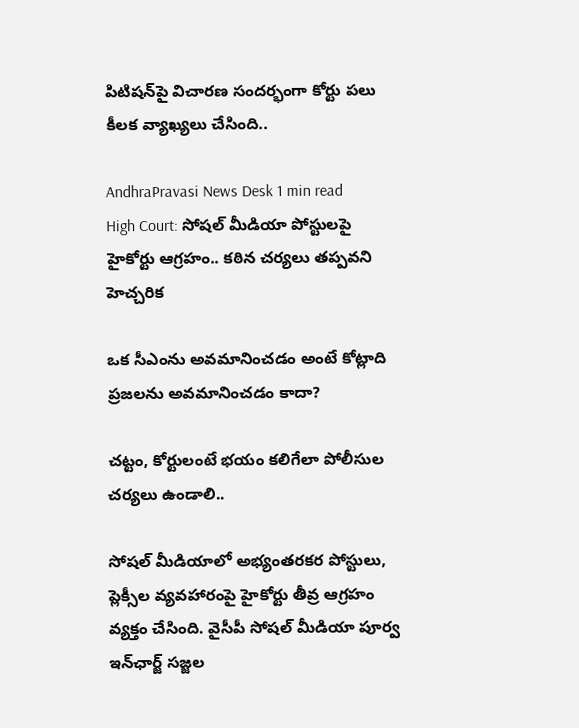పిటిషన్‌పై విచారణ సందర్భంగా కోర్టు పలు కీలక వ్యాఖ్యలు చేసింది..

AndhraPravasi News Desk 1 min read
High Court: సోషల్ మీడియా పోస్టులపై హైకోర్టు ఆగ్రహం.. కఠిన చర్యలు తప్పవని హెచ్చరిక

ఒక సీఎంను అవమానించడం అంటే కోట్లాది ప్రజలను అవమానించడం కాదా?

చట్టం, కోర్టులంటే భయం కలిగేలా పోలీసుల చర్యలు ఉండాలి..

సోషల్ మీడియాలో అభ్యంతరకర పోస్టులు, ప్లెక్సీల వ్యవహారంపై హైకోర్టు తీవ్ర ఆగ్రహం వ్యక్తం చేసింది. వైసీపీ సోషల్ మీడియా పూర్వ ఇన్‌ఛార్జ్ సజ్జల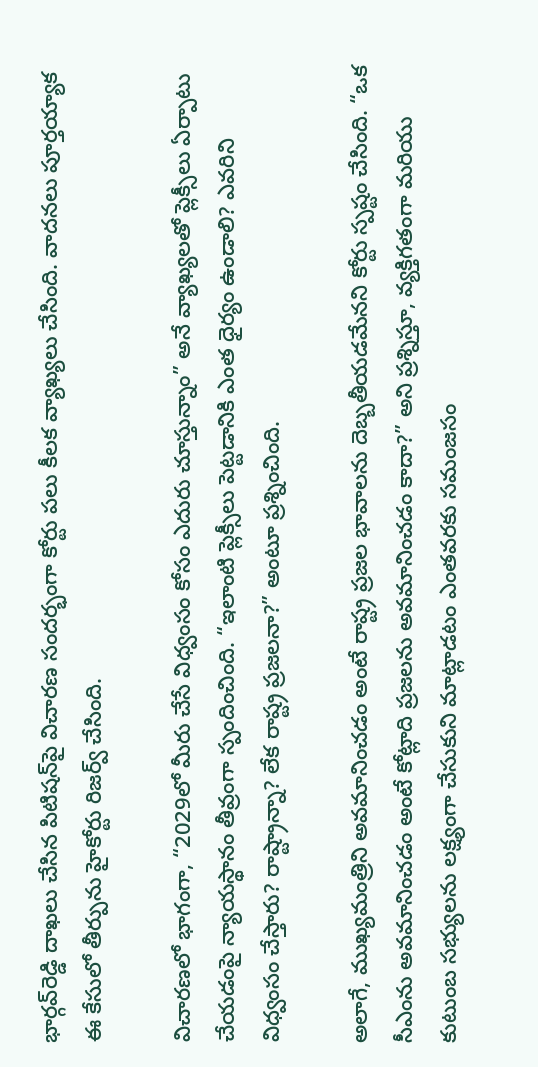భార్గవ్‌రెడ్డి దాఖలు చేసిన పిటిషన్‌పై విచారణ సందర్భంగా కోర్టు పలు కీలక వ్యాఖ్యలు చేసింది. వాదనలు పూర్తయ్యాక ఈ కేసులో తీర్పును హైకోర్టు రిజర్వ్ చేసింది.

విచారణలో భాగంగా, “2029లో మీరు చేసే విధ్వంసం కోసం ఎదురు చూస్తున్నాం” అనే వ్యాఖ్యలతో ప్లెక్సీలు ఏర్పాటు చేయడంపై న్యాయస్థానం తీవ్రంగా స్పందించింది. “ఇలాంటి ప్లెక్సీలు పెట్టడానికి ఎంత ధైర్యం ఉండాలి? ఎవరిని విధ్వంసం చేస్తారు? రాష్ట్రాన్నా? లేక రాష్ట్ర ప్రజలనా?” అంటూ ప్రశ్నించింది.

అలాగే, ముఖ్యమంత్రిని అవమానించడం అంటే రాష్ట్ర ప్రజల భావాలను దెబ్బతీయడమేనని కోర్టు స్పష్టం చేసింది. “ఒక సీఎంను అవమానించడం అంటే కోట్లాది ప్రజలను అవమానించడం కాదా?” అని ప్రశ్నిస్తూ, వ్యక్తిగతంగా మరియు కుటుంబ సభ్యులను లక్ష్యంగా చేసుకుని మాట్లాడటం ఎంతవరకు సమంజసం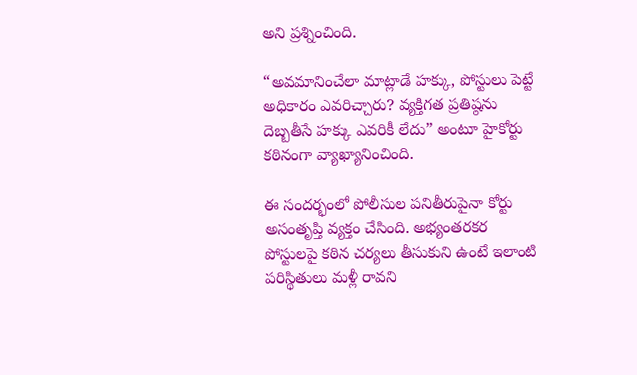అని ప్రశ్నించింది.

“అవమానించేలా మాట్లాడే హక్కు, పోస్టులు పెట్టే అధికారం ఎవరిచ్చారు? వ్యక్తిగత ప్రతిష్ఠను దెబ్బతీసే హక్కు ఎవరికీ లేదు” అంటూ హైకోర్టు కఠినంగా వ్యాఖ్యానించింది.

ఈ సందర్భంలో పోలీసుల పనితీరుపైనా కోర్టు అసంతృప్తి వ్యక్తం చేసింది. అభ్యంతరకర పోస్టులపై కఠిన చర్యలు తీసుకుని ఉంటే ఇలాంటి పరిస్థితులు మళ్లీ రావని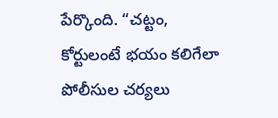పేర్కొంది. “చట్టం, కోర్టులంటే భయం కలిగేలా పోలీసుల చర్యలు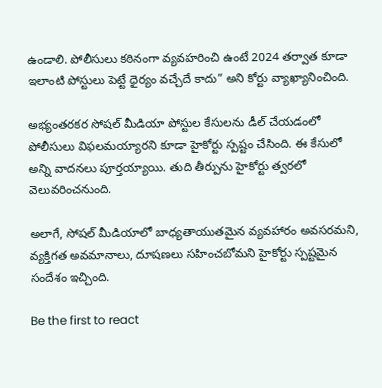ఉండాలి. పోలీసులు కఠినంగా వ్యవహరించి ఉంటే 2024 తర్వాత కూడా ఇలాంటి పోస్టులు పెట్టే ధైర్యం వచ్చేదే కాదు” అని కోర్టు వ్యాఖ్యానించింది.

అభ్యంతరకర సోషల్ మీడియా పోస్టుల కేసులను డీల్ చేయడంలో పోలీసులు విఫలమయ్యారని కూడా హైకోర్టు స్పష్టం చేసింది. ఈ కేసులో అన్ని వాదనలు పూర్తయ్యాయి. తుది తీర్పును హైకోర్టు త్వరలో వెలువరించనుంది.

అలాగే, సోషల్ మీడియాలో బాధ్యతాయుతమైన వ్యవహారం అవసరమని, వ్యక్తిగత అవమానాలు, దూషణలు సహించబోమని హైకోర్టు స్పష్టమైన సందేశం ఇచ్చింది.

Be the first to react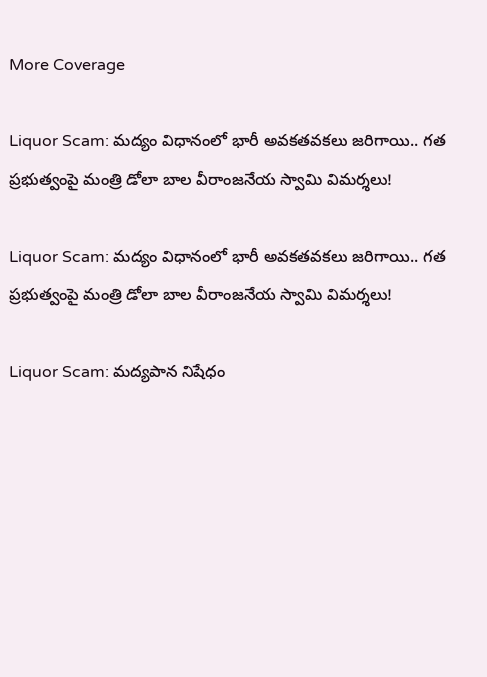More Coverage

Liquor Scam: మద్యం విధానంలో భారీ అవకతవకలు జరిగాయి.. గత ప్రభుత్వంపై మంత్రి డోలా బాల వీరాంజనేయ స్వామి విమర్శలు!

Liquor Scam: మద్యం విధానంలో భారీ అవకతవకలు జరిగాయి.. గత ప్రభుత్వంపై మంత్రి డోలా బాల వీరాంజనేయ స్వామి విమర్శలు!

Liquor Scam: మద్యపాన నిషేధం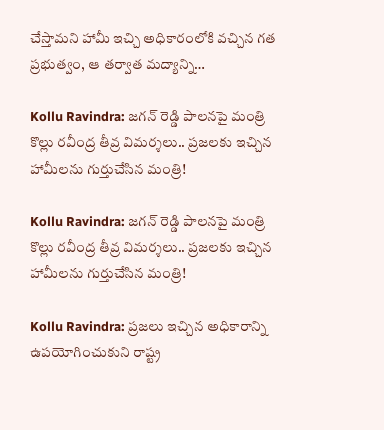చేస్తామని హామీ ఇచ్చి అధికారంలోకి వచ్చిన గత ప్రభుత్వం, ఆ తర్వాత మద్యాన్ని…

Kollu Ravindra: జగన్ రెడ్డి పాలనపై మంత్రి కొల్లు రవీంద్ర తీవ్ర విమర్శలు.. ప్రజలకు ఇచ్చిన హామీలను గుర్తుచేసిన మంత్రి!

Kollu Ravindra: జగన్ రెడ్డి పాలనపై మంత్రి కొల్లు రవీంద్ర తీవ్ర విమర్శలు.. ప్రజలకు ఇచ్చిన హామీలను గుర్తుచేసిన మంత్రి!

Kollu Ravindra: ప్రజలు ఇచ్చిన అధికారాన్ని ఉపయోగించుకుని రాష్ట్ర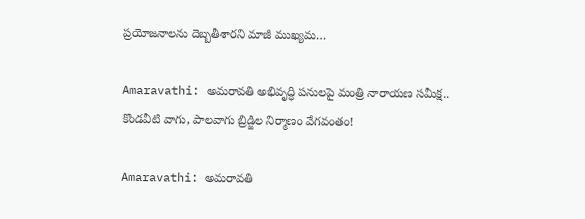ప్రయోజనాలను దెబ్బతీశారని మాజీ ముఖ్యమ…

Amaravathi: అమరావతి అభివృద్ధి పనులపై మంత్రి నారాయణ సమీక్ష.. కొండవీటి వాగు, పాలవాగు బ్రిడ్జిల నిర్మాణం వేగవంతం!

Amaravathi: అమరావతి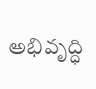అభివృద్ధి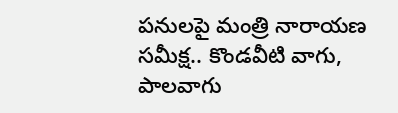పనులపై మంత్రి నారాయణ సమీక్ష.. కొండవీటి వాగు, పాలవాగు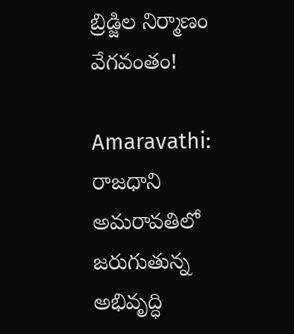బ్రిడ్జిల నిర్మాణం వేగవంతం!

Amaravathi: రాజధాని అమరావతిలో జరుగుతున్న అభివృద్ధి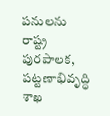పనులను రాష్ట్ర పురపాలక, పట్టణాభివృద్ధి శాఖ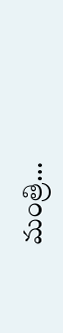మంత్రి…